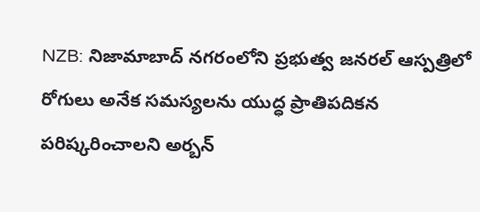NZB: నిజామాబాద్ నగరంలోని ప్రభుత్వ జనరల్ ఆస్పత్రిలో రోగులు అనేక సమస్యలను యుద్ధ ప్రాతిపదికన పరిష్కరించాలని అర్బన్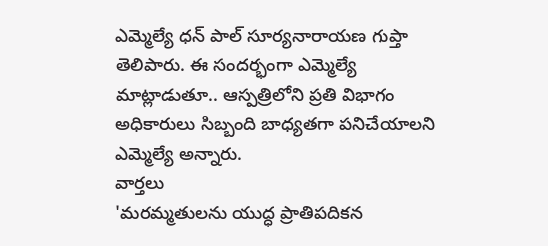ఎమ్మెల్యే ధన్ పాల్ సూర్యనారాయణ గుప్తా తెలిపారు. ఈ సందర్భంగా ఎమ్మెల్యే మాట్లాడుతూ.. ఆస్పత్రిలోని ప్రతి విభాగం అధికారులు సిబ్బంది బాధ్యతగా పనిచేయాలని ఎమ్మెల్యే అన్నారు.
వార్తలు
'మరమ్మతులను యుద్ధ ప్రాతిపదికన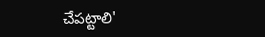చేపట్టాలి'